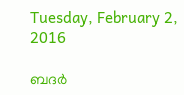Tuesday, February 2, 2016

ബദര്‍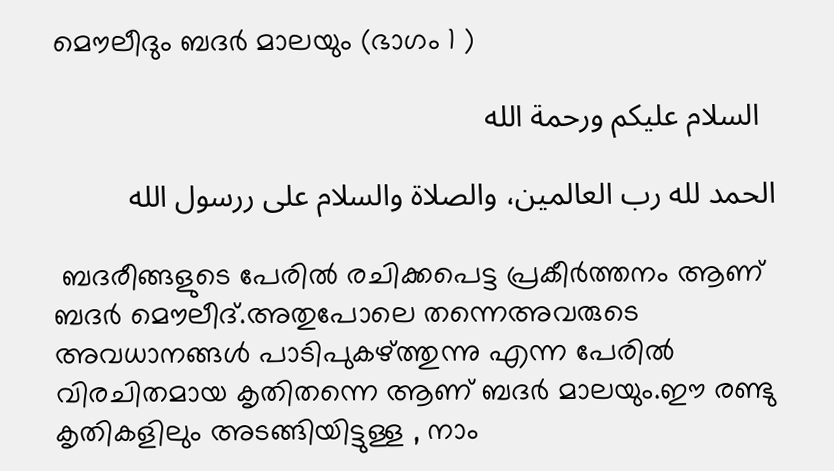മൌലീദും ബദര്‍ മാലയും (ഭാഗം 1 )

  السلام عليكم ورحمة الله

الحمد لله رب العالمين، والصلاة والسلام على ررسول الله

 ബദരീങ്ങളുടെ പേരില്‍ രചിക്കപെട്ട പ്രകീര്‍ത്തനം ആണ് ബദര്‍ മൌലീദ്.അതുപോലെ തന്നെഅവരുടെ അവധാനങ്ങള്‍ പാടിപുകഴ്ത്തുന്നു എന്ന പേരില്‍ വിരചിതമായ കൃതിതന്നെ ആണ് ബദര്‍ മാലയും.ഈ രണ്ടു കൃതികളിലും അടങ്ങിയിട്ടുള്ള , നാം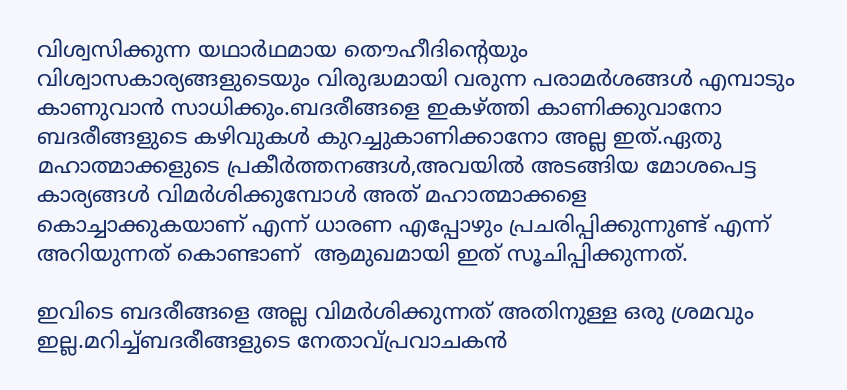വിശ്വസിക്കുന്ന യഥാര്‍ഥമായ തൌഹീദിന്റെയും വിശ്വാസകാര്യങ്ങളുടെയും വിരുദ്ധമായി വരുന്ന പരാമര്‍ശങ്ങള്‍ എമ്പാടും കാണുവാന്‍ സാധിക്കും.ബദരീങ്ങളെ ഇകഴ്ത്തി കാണിക്കുവാനോ ബദരീങ്ങളുടെ കഴിവുകള്‍ കുറച്ചുകാണിക്കാനോ അല്ല ഇത്.ഏതു മഹാത്മാക്കളുടെ പ്രകീര്‍ത്തനങ്ങള്‍,അവയില്‍ അടങ്ങിയ മോശപെട്ട കാര്യങ്ങള്‍ വിമര്‍ശിക്കുമ്പോള്‍ അത് മഹാത്മാക്കളെ കൊച്ചാക്കുകയാണ് എന്ന് ധാരണ എപ്പോഴും പ്രചരിപ്പിക്കുന്നുണ്ട് എന്ന് അറിയുന്നത് കൊണ്ടാണ്  ആമുഖമായി ഇത് സൂചിപ്പിക്കുന്നത്.

ഇവിടെ ബദരീങ്ങളെ അല്ല വിമര്‍ശിക്കുന്നത് അതിനുള്ള ഒരു ശ്രമവും ഇല്ല.മറിച്ച്ബദരീങ്ങളുടെ നേതാവ്പ്രവാചകന്‍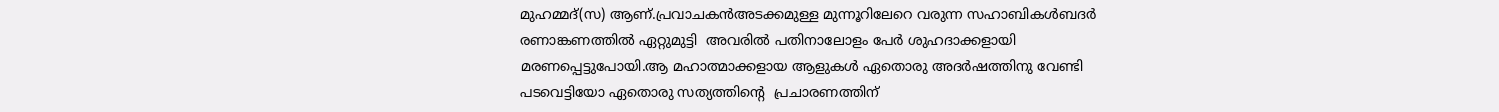മുഹമ്മദ്‌(സ) ആണ്.പ്രവാചകന്‍അടക്കമുള്ള മുന്നൂറിലേറെ വരുന്ന സഹാബികള്‍ബദര്‍ രണാങ്കണത്തില്‍ ഏറ്റുമുട്ടി  അവരില്‍ പതിനാലോളം പേര്‍ ശുഹദാക്കളായി മരണപ്പെട്ടുപോയി.ആ മഹാത്മാക്കളായ ആളുകള്‍ ഏതൊരു അദര്‍ഷത്തിനു വേണ്ടി പടവെട്ടിയോ ഏതൊരു സത്യത്തിന്‍റെ  പ്രചാരണത്തിന്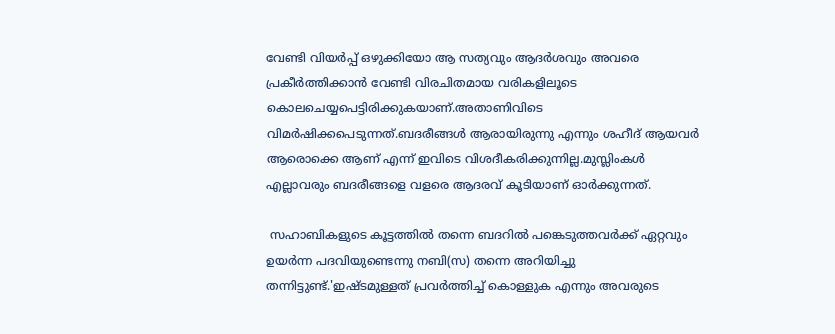വേണ്ടി വിയര്‍പ്പ് ഒഴുക്കിയോ ആ സത്യവും ആദര്‍ശവും അവരെ പ്രകീര്‍ത്തിക്കാന്‍ വേണ്ടി വിരചിതമായ വരികളിലൂടെ കൊലചെയ്യപെട്ടിരിക്കുകയാണ്.അതാണിവിടെ വിമര്‍ഷിക്കപെടുന്നത്.ബദരീങ്ങള്‍ ആരായിരുന്നു എന്നും ശഹീദ് ആയവര്‍ ആരൊക്കെ ആണ് എന്ന് ഇവിടെ വിശദീകരിക്കുന്നില്ല.മുസ്ലിംകള്‍ എല്ലാവരും ബദരീങ്ങളെ വളരെ ആദരവ് കൂടിയാണ് ഓര്‍ക്കുന്നത്.

 സഹാബികളുടെ കൂട്ടത്തില്‍ തന്നെ ബദറില്‍ പങ്കെടുത്തവര്‍ക്ക് ഏറ്റവും ഉയര്‍ന്ന പദവിയുണ്ടെന്നു നബി(സ) തന്നെ അറിയിച്ചു തന്നിട്ടുണ്ട്.'ഇഷ്ടമുള്ളത് പ്രവര്‍ത്തിച്ച് കൊള്ളുക എന്നും അവരുടെ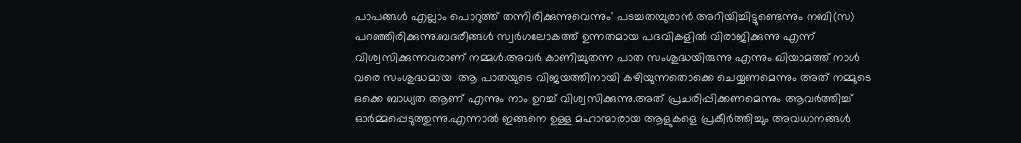പാപങ്ങള്‍ എല്ലാം പൊറുത്ത് തന്നിരിക്കുന്നുവെന്നും' പടച്ചതമ്പുരാന്‍ അറിയിച്ചിട്ടുണ്ടെന്നും നബി(സ) പറഞ്ഞിരിക്കുന്നു.ബദരീങ്ങള്‍ സ്വര്‍ഗലോകത്ത് ഉന്നതമായ പദവികളില്‍ വിരാജിക്കുന്നു എന്ന് വിശ്വസിക്കുന്നവരാണ് നമ്മള്‍.അവര്‍ കാണിച്ചുതന്ന പാത സംശുദ്ധയിരുന്നു എന്നും ഖിയാമത്ത് നാള്‍ വരെ സംശുദ്ധമായ  ആ പാതയുടെ വിജയത്തിനായി കഴിയുന്നതൊക്കെ ചെയ്യണമെന്നും അത് നമ്മുടെ ഒക്കെ ബാധ്യത ആണ് എന്നും നാം ഉറച്ച് വിശ്വസിക്കുന്നു.അത് പ്രചരിപ്പിക്കണമെന്നും ആവര്‍ത്തിച്ച് ഓര്‍മ്മപ്പെടുത്തുന്നു.എന്നാല്‍ ഇങ്ങനെ ഉള്ള മഹാന്മാരായ ആളുകളെ പ്രകീര്‍ത്തിച്ചും അവധാനങ്ങള്‍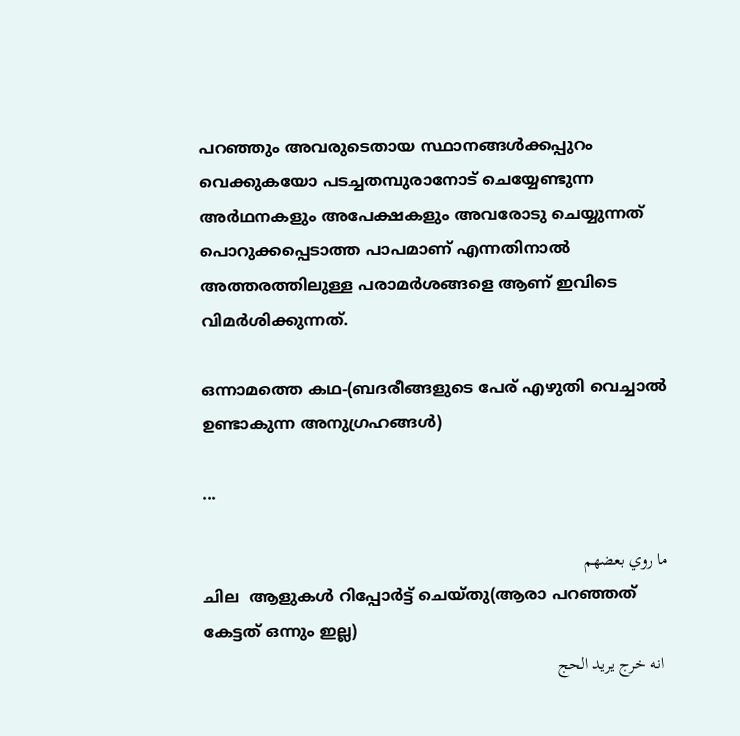പറഞ്ഞും അവരുടെതായ സ്ഥാനങ്ങള്‍ക്കപ്പുറം വെക്കുകയോ പടച്ചതമ്പുരാനോട് ചെയ്യേണ്ടുന്ന അര്‍ഥനകളും അപേക്ഷകളും അവരോടു ചെയ്യുന്നത് പൊറുക്കപ്പെടാത്ത പാപമാണ് എന്നതിനാല്‍ അത്തരത്തിലുള്ള പരാമര്‍ശങ്ങളെ ആണ് ഇവിടെ വിമര്‍ശിക്കുന്നത്.

ഒന്നാമത്തെ കഥ-(ബദരീങ്ങളുടെ പേര് എഴുതി വെച്ചാല്‍ ഉണ്ടാകുന്ന അനുഗ്രഹങ്ങള്‍)

...

ما روي بعضهم
ചില  ആളുകള്‍ റിപ്പോര്‍ട്ട് ചെയ്തു(ആരാ പറഞ്ഞത് കേട്ടത് ഒന്നും ഇല്ല)
 انه خرج يريد الحج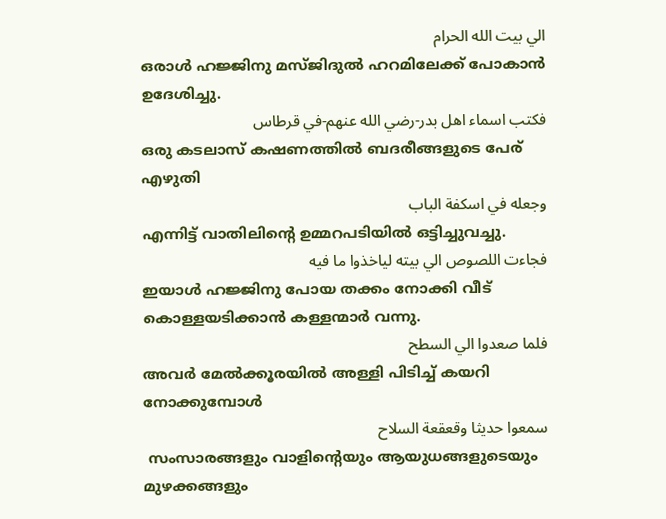الي بيت الله الحرام
ഒരാള്‍ ഹജ്ജിനു മസ്ജിദുല്‍ ഹറമിലേക്ക് പോകാന്‍ ഉദേശിച്ചു.
فكتب اسماء اهل بدر-رضي الله عنهم-في قرطاس
ഒരു കടലാസ് കഷണത്തില്‍ ബദരീങ്ങളുടെ പേര് എഴുതി
وجعله في اسكفة الباب
എന്നിട്ട് വാതിലിന്‍റെ ഉമ്മറപടിയില്‍ ഒട്ടിച്ചുവച്ചു.
فجاءت اللصوص الي بيته لياخذوا ما فيه
ഇയാള്‍ ഹജ്ജിനു പോയ തക്കം നോക്കി വീട് കൊള്ളയടിക്കാന്‍ കള്ളന്മാര്‍ വന്നു.
فلما صعدوا الي السطح
അവര്‍ മേല്‍ക്കൂരയില്‍ അള്ളി പിടിച്ച് കയറി നോക്കുമ്പോള്‍
سمعوا حديثا وقعقعة السلاح
 സംസാരങ്ങളും വാളിന്‍റെയും ആയുധങ്ങളുടെയും മുഴക്കങ്ങളും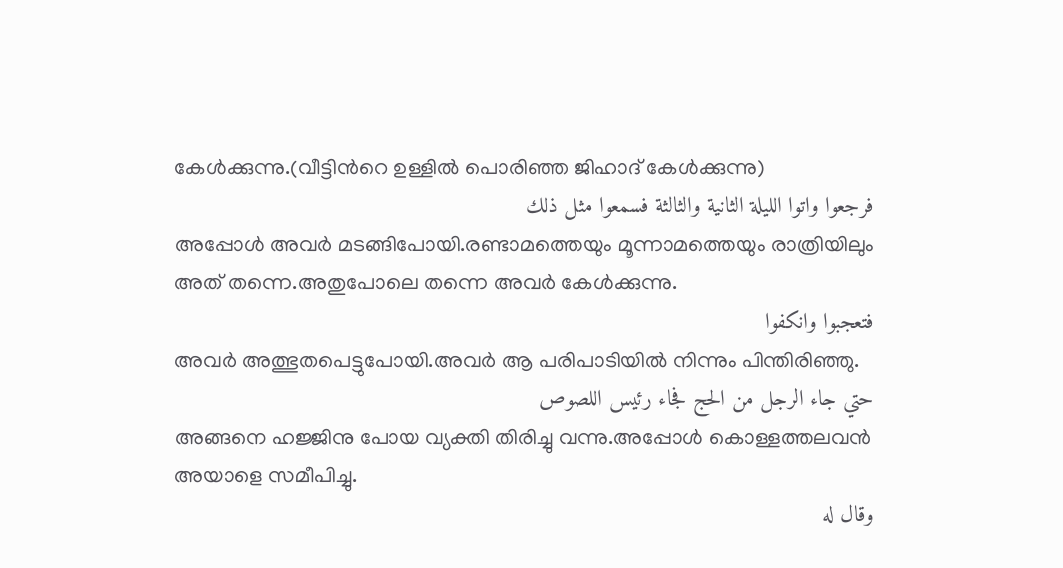കേള്‍ക്കുന്നു.(വീട്ടിന്‍റെ ഉള്ളില്‍ പൊരിഞ്ഞ ജിഹാദ് കേള്‍ക്കുന്നു)
فرجعوا واتوا الليلة الثانية والثالثة فسمعوا مثل ذلك
അപ്പോള്‍ അവര്‍ മടങ്ങിപോയി.രണ്ടാമത്തെയും മൂന്നാമത്തെയും രാത്രിയിലും അത് തന്നെ.അതുപോലെ തന്നെ അവര്‍ കേള്‍ക്കുന്നു.
فتعجبوا وانكفوا
അവര്‍ അത്ഭുതപെട്ടുപോയി.അവര്‍ ആ പരിപാടിയില്‍ നിന്നും പിന്തിരിഞ്ഞു.
حتي جاء الرجل من الحج فجاء رئيس اللصوص
അങ്ങനെ ഹജ്ജിനു പോയ വ്യക്തി തിരിച്ചു വന്നു.അപ്പോള്‍ കൊള്ളത്തലവന്‍ അയാളെ സമീപിച്ചു.
وقال له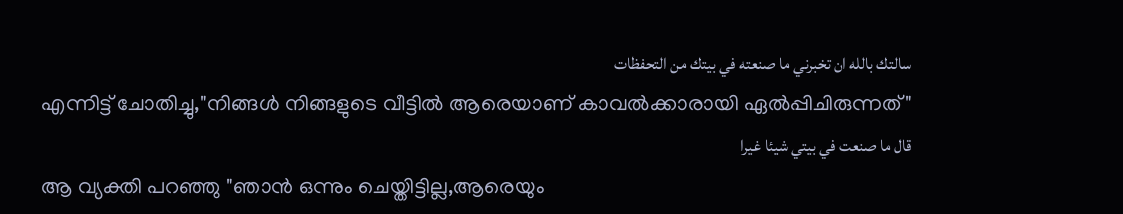سالتك بالله ان تخبرني ما صنعته في بيتك من التحفظات
എന്നിട്ട് ചോതിച്ചു,"നിങ്ങള്‍ നിങ്ങളുടെ വീട്ടില്‍ ആരെയാണ് കാവല്‍ക്കാരായി ഏല്‍പ്പിചിരുന്നത്"
قال ما صنعت في بيتي شيئا غيرا
ആ വ്യക്തി പറഞ്ഞു "ഞാന്‍ ഒന്നും ചെയ്തിട്ടില്ല,ആരെയും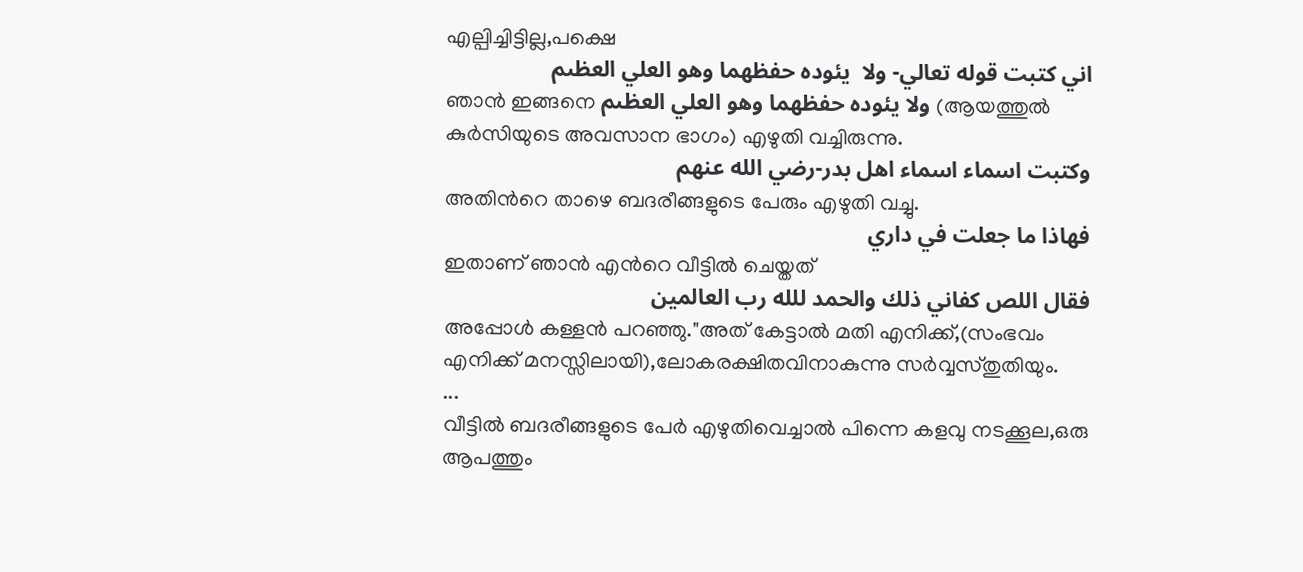എല്പിച്ചിട്ടില്ല,പക്ഷെ
اني كتبت قوله تعالي- ولا  يئوده حفظهما وهو العلي العظىم
ഞാന്‍ ഇങ്ങനെ ولا يئوده حفظهما وهو العلي العظىم (ആയത്തുല്‍ കുര്‍സിയുടെ അവസാന ഭാഗം) എഴുതി വച്ചിരുന്നു.
وكتبت اسماء اسماء اهل بدر-رضي الله عنهم
അതിന്‍റെ താഴെ ബദരീങ്ങളുടെ പേരും എഴുതി വച്ചു.
فهاذا ما جعلت في داري
ഇതാണ് ഞാന്‍ എന്‍റെ വീട്ടില്‍ ചെയ്തത്
فقال اللص كفاني ذلك والحمد للله رب العالمين
അപ്പോള്‍ കള്ളന്‍ പറഞ്ഞു."അത് കേട്ടാല്‍ മതി എനിക്ക്,(സംഭവം എനിക്ക് മനസ്സിലായി),ലോകരക്ഷിതവിനാകുന്നു സര്‍വ്വസ്തുതിയും.
...
വീട്ടില്‍ ബദരീങ്ങളുടെ പേര്‍ എഴുതിവെച്ചാല്‍ പിന്നെ കളവു നടക്കൂല,ഒരു ആപത്തും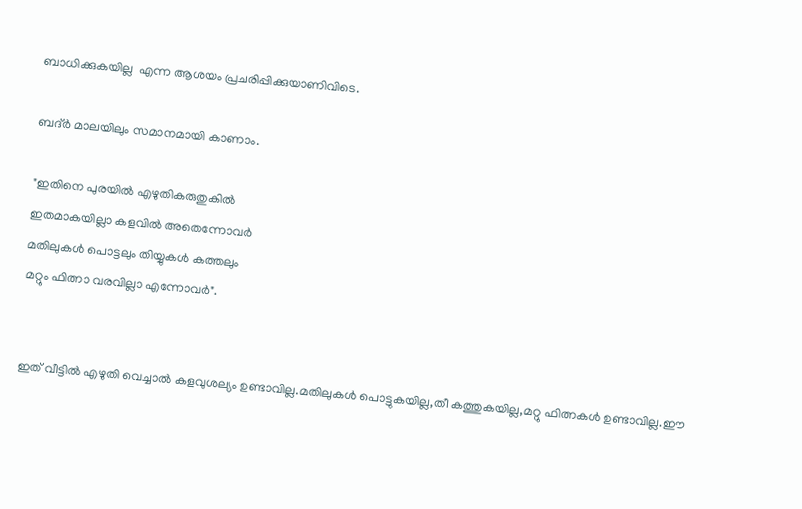ബാധിക്കുകയില്ല  എന്ന ആശയം പ്രചരിപ്പിക്കുയാണിവിടെ.

ബദ്ര്‍ മാലയിലും സമാനമായി കാണാം.

"ഇതിനെ പുരയില്‍ എഴുതികരുതുകില്‍
ഇതമാകയില്ലാ കളവില്‍ അതെന്നോവര്‍
മതിലുകള്‍ പൊട്ടലും തിയ്യുകള്‍ കത്തലും
മറ്റും ഫിത്നാ വരവില്ലാ എന്നോവര്‍".


ഇത് വീട്ടില്‍ എഴുതി വെച്ചാല്‍ കളവുശല്യം ഉണ്ടാവില്ല.മതിലുകള്‍ പൊട്ടുകയില്ല,തീ കത്തുകയില്ല,മറ്റു ഫിത്നകള്‍ ഉണ്ടാവില്ല.ഈ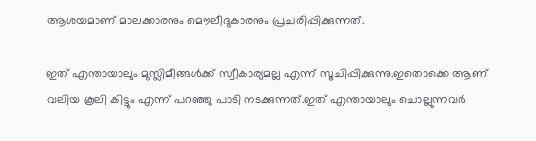ആശയമാണ് മാലക്കാരനും മൌലീദുകാരനും പ്രചരിപ്പിക്കുന്നത്.

ഇത് എന്തായാലും മുസ്ലിമീങ്ങള്‍ക്ക് സ്വീകാര്യമല്ല എന്ന് സൂചിപ്പിക്കുന്നു.ഇതൊക്കെ ആണ് വലിയ കൂലി കിട്ടും എന്ന് പറഞ്ഞു പാടി നടക്കുന്നത്.ഇത് എന്തായാലും ചൊല്ലുന്നവര്‍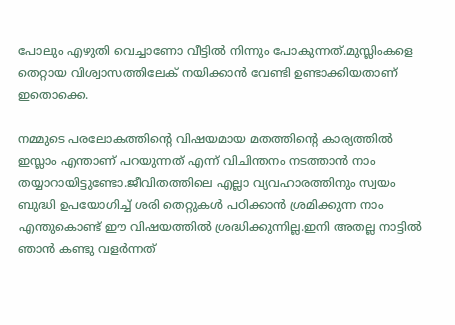പോലും എഴുതി വെച്ചാണോ വീട്ടില്‍ നിന്നും പോകുന്നത്.മുസ്ലിംകളെ തെറ്റായ വിശ്വാസത്തിലേക് നയിക്കാന്‍ വേണ്ടി ഉണ്ടാക്കിയതാണ് ഇതൊക്കെ.

നമ്മുടെ പരലോകത്തിന്‍റെ വിഷയമായ മതത്തിന്‍റെ കാര്യത്തില്‍ ഇസ്ലാം എന്താണ് പറയുന്നത് എന്ന് വിചിന്തനം നടത്താന്‍ നാം തയ്യാറായിട്ടുണ്ടോ.ജീവിതത്തിലെ എല്ലാ വ്യവഹാരത്തിനും സ്വയം ബുദ്ധി ഉപയോഗിച്ച് ശരി തെറ്റുകള്‍ പഠിക്കാന്‍ ശ്രമിക്കുന്ന നാം എന്തുകൊണ്ട് ഈ വിഷയത്തില്‍ ശ്രദ്ധിക്കുന്നില്ല.ഇനി അതല്ല നാട്ടില്‍ ഞാന്‍ കണ്ടു വളര്‍ന്നത്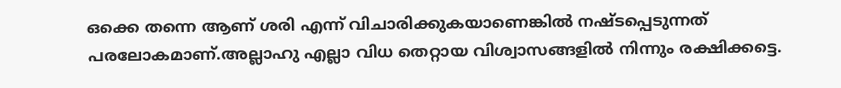ഒക്കെ തന്നെ ആണ് ശരി എന്ന് വിചാരിക്കുകയാണെങ്കില്‍ നഷ്ടപ്പെടുന്നത് പരലോകമാണ്‌.അല്ലാഹു എല്ലാ വിധ തെറ്റായ വിശ്വാസങ്ങളില്‍ നിന്നും രക്ഷിക്കട്ടെ.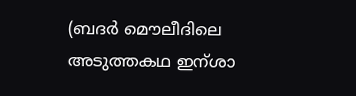(ബദര്‍ മൌലീദിലെ അടുത്തകഥ ഇന്ശാ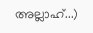അല്ലാഹ്...)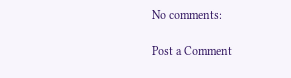No comments:

Post a Comment